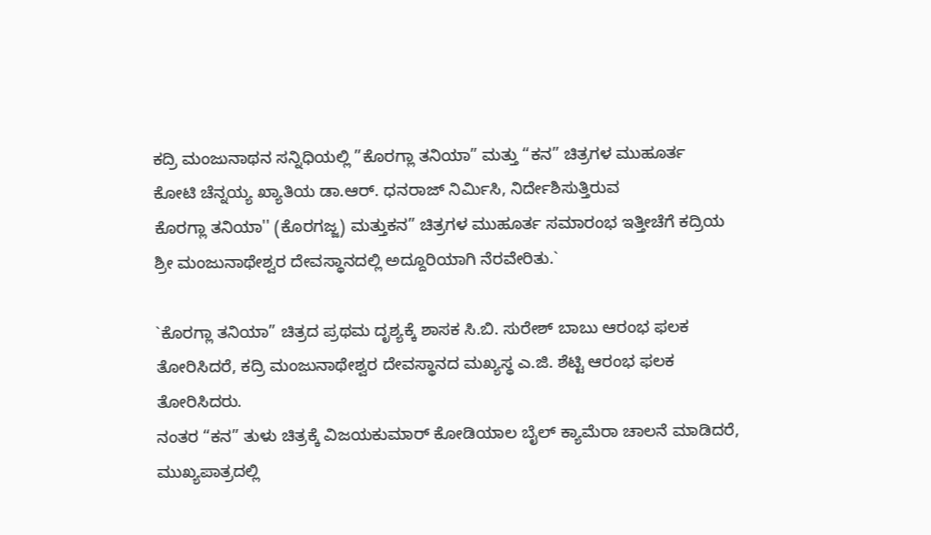ಕದ್ರಿ ಮಂಜುನಾಥನ ಸನ್ನಿಧಿಯಲ್ಲಿ ”ಕೊರಗ್ಲಾ ತನಿಯಾ” ಮತ್ತು “ಕನ” ಚಿತ್ರಗಳ ಮುಹೂರ್ತ
ಕೋಟಿ ಚೆನ್ನಯ್ಯ ಖ್ಯಾತಿಯ ಡಾ.ಆರ್. ಧನರಾಜ್ ನಿರ್ಮಿಸಿ, ನಿರ್ದೇಶಿಸುತ್ತಿರುವ
ಕೊರಗ್ಲಾ ತನಿಯಾ'' (ಕೊರಗಜ್ಜ) ಮತ್ತುಕನ” ಚಿತ್ರಗಳ ಮುಹೂರ್ತ ಸಮಾರಂಭ ಇತ್ತೀಚೆಗೆ ಕದ್ರಿಯ ಶ್ರೀ ಮಂಜುನಾಥೇಶ್ವರ ದೇವಸ್ಥಾನದಲ್ಲಿ ಅದ್ದೂರಿಯಾಗಿ ನೆರವೇರಿತು.`

`ಕೊರಗ್ಲಾ ತನಿಯಾ” ಚಿತ್ರದ ಪ್ರಥಮ ದೃಶ್ಯಕ್ಕೆ ಶಾಸಕ ಸಿ.ಬಿ. ಸುರೇಶ್ ಬಾಬು ಆರಂಭ ಫಲಕ ತೋರಿಸಿದರೆ, ಕದ್ರಿ ಮಂಜುನಾಥೇಶ್ವರ ದೇವಸ್ಥಾನದ ಮಖ್ಯಸ್ಥ ಎ.ಜಿ. ಶೆಟ್ಟಿ ಆರಂಭ ಫಲಕ ತೋರಿಸಿದರು.
ನಂತರ “ಕನ” ತುಳು ಚಿತ್ರಕ್ಕೆ ವಿಜಯಕುಮಾರ್ ಕೋಡಿಯಾಲ ಬೈಲ್ ಕ್ಯಾಮೆರಾ ಚಾಲನೆ ಮಾಡಿದರೆ, ಮುಖ್ಯಪಾತ್ರದಲ್ಲಿ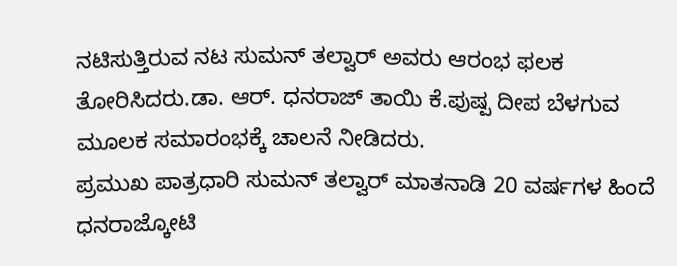ನಟಿಸುತ್ತಿರುವ ನಟ ಸುಮನ್ ತಲ್ವಾರ್ ಅವರು ಆರಂಭ ಫಲಕ ತೋರಿಸಿದರು.ಡಾ. ಆರ್. ಧನರಾಜ್ ತಾಯಿ ಕೆ.ಪುಷ್ಪ ದೀಪ ಬೆಳಗುವ ಮೂಲಕ ಸಮಾರಂಭಕ್ಕೆ ಚಾಲನೆ ನೀಡಿದರು.
ಪ್ರಮುಖ ಪಾತ್ರಧಾರಿ ಸುಮನ್ ತಲ್ವಾರ್ ಮಾತನಾಡಿ 20 ವರ್ಷಗಳ ಹಿಂದೆ ಧನರಾಜ್ಕೋಟಿ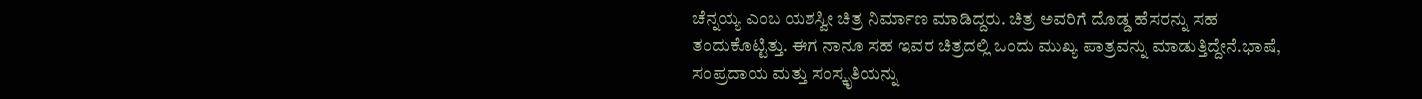ಚೆನ್ನಯ್ಯ ಎಂಬ ಯಶಸ್ವೀ ಚಿತ್ರ ನಿರ್ಮಾಣ ಮಾಡಿದ್ದರು. ಚಿತ್ರ ಅವರಿಗೆ ದೊಡ್ಡ ಹೆಸರನ್ನು ಸಹ ತಂದುಕೊಟ್ಟಿತ್ತು. ಈಗ ನಾನೂ ಸಹ ಇವರ ಚಿತ್ರದಲ್ಲಿ ಒಂದು ಮುಖ್ಯ ಪಾತ್ರವನ್ನು ಮಾಡುತ್ತಿದ್ದೇನೆ.ಭಾಷೆ, ಸಂಪ್ರದಾಯ ಮತ್ತು ಸಂಸ್ಕೃತಿಯನ್ನು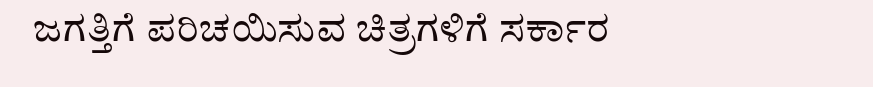ಜಗತ್ತಿಗೆ ಪರಿಚಯಿಸುವ ಚಿತ್ರಗಳಿಗೆ ಸರ್ಕಾರ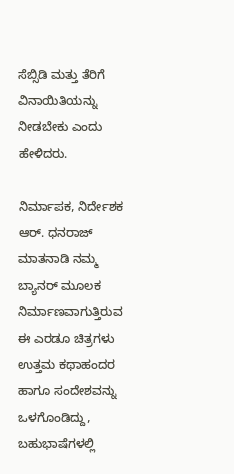ಸೆಬ್ಸಿಡಿ ಮತ್ತು ತೆರಿಗೆ ವಿನಾಯಿತಿಯನ್ನು ನೀಡಬೇಕು ಎಂದು ಹೇಳಿದರು.

ನಿರ್ಮಾಪಕ, ನಿರ್ದೇಶಕ ಆರ್. ಧನರಾಜ್ ಮಾತನಾಡಿ ನಮ್ಮ ಬ್ಯಾನರ್ ಮೂಲಕ ನಿರ್ಮಾಣವಾಗುತ್ತಿರುವ ಈ ಎರಡೂ ಚಿತ್ರಗಳು ಉತ್ತಮ ಕಥಾಹಂದರ ಹಾಗೂ ಸಂದೇಶವನ್ನು ಒಳಗೊಂಡಿದ್ದು, ಬಹುಭಾಷೆಗಳಲ್ಲಿ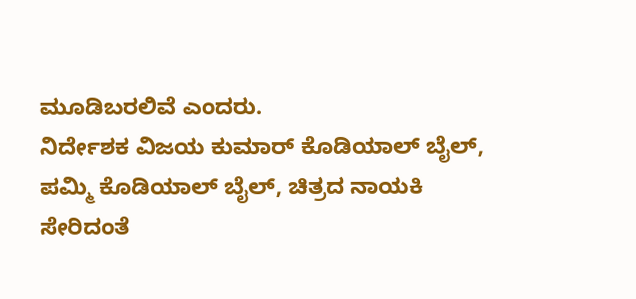ಮೂಡಿಬರಲಿವೆ ಎಂದರು.
ನಿರ್ದೇಶಕ ವಿಜಯ ಕುಮಾರ್ ಕೊಡಿಯಾಲ್ ಬೈಲ್, ಪಮ್ಮಿ ಕೊಡಿಯಾಲ್ ಬೈಲ್, ಚಿತ್ರದ ನಾಯಕಿ ಸೇರಿದಂತೆ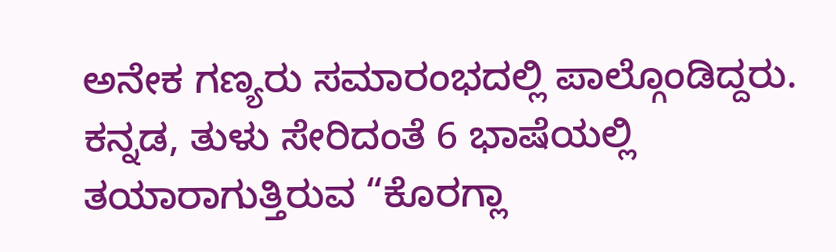ಅನೇಕ ಗಣ್ಯರು ಸಮಾರಂಭದಲ್ಲಿ ಪಾಲ್ಗೊಂಡಿದ್ದರು. ಕನ್ನಡ, ತುಳು ಸೇರಿದಂತೆ 6 ಭಾಷೆಯಲ್ಲಿ ತಯಾರಾಗುತ್ತಿರುವ “ಕೊರಗ್ಲಾ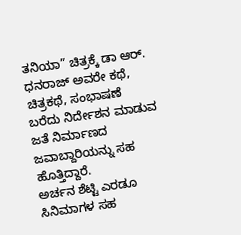ತನಿಯಾ” ಚಿತ್ರಕ್ಕೆ ಡಾ ಆರ್. ಧನರಾಜ್ ಅವರೇ ಕಥೆ, ಚಿತ್ರಕಥೆ, ಸಂಭಾಷಣೆ ಬರೆದು ನಿರ್ದೇಶನ ಮಾಡುವ ಜತೆ ನಿರ್ಮಾಣದ ಜವಾಬ್ದಾರಿಯನ್ನು ಸಹ ಹೊತ್ತಿದ್ದಾರೆ.
ಅರ್ಚನ ಶೆಟ್ಟಿ ಎರಡೂ ಸಿನಿಮಾಗಳ ಸಹ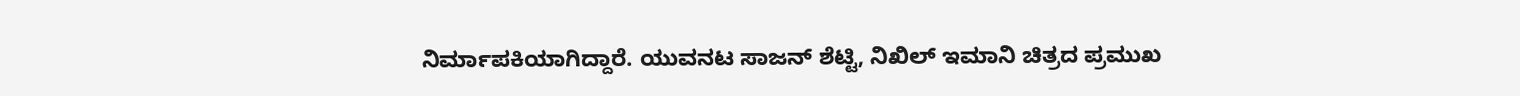ನಿರ್ಮಾಪಕಿಯಾಗಿದ್ದಾರೆ. ಯುವನಟ ಸಾಜನ್ ಶೆಟ್ಟಿ, ನಿಖಿಲ್ ಇಮಾನಿ ಚಿತ್ರದ ಪ್ರಮುಖ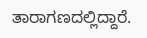ತಾರಾಗಣದಲ್ಲಿದ್ದಾರೆ.